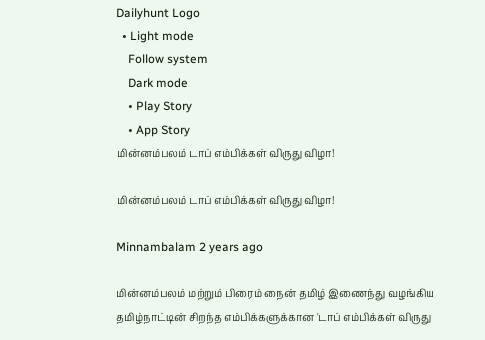Dailyhunt Logo
  • Light mode
    Follow system
    Dark mode
    • Play Story
    • App Story
மின்னம்பலம் டாப் எம்பிக்கள் விருது விழா!

மின்னம்பலம் டாப் எம்பிக்கள் விருது விழா!

Minnambalam 2 years ago

மின்னம்பலம் மற்றும் பிரைம் நைன் தமிழ் இணைந்து வழங்கிய தமிழ்நாட்டின் சிறந்த எம்பிக்களுக்கான 'டாப் எம்பிக்கள் விருது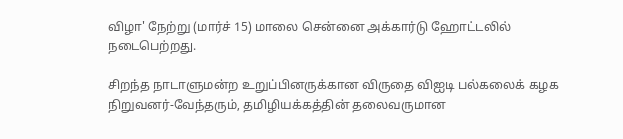விழா' நேற்று (மார்ச் 15) மாலை சென்னை அக்கார்டு ஹோட்டலில் நடைபெற்றது.

சிறந்த நாடாளுமன்ற உறுப்பினருக்கான விருதை விஐடி பல்கலைக் கழக நிறுவனர்-வேந்தரும், தமிழியக்கத்தின் தலைவருமான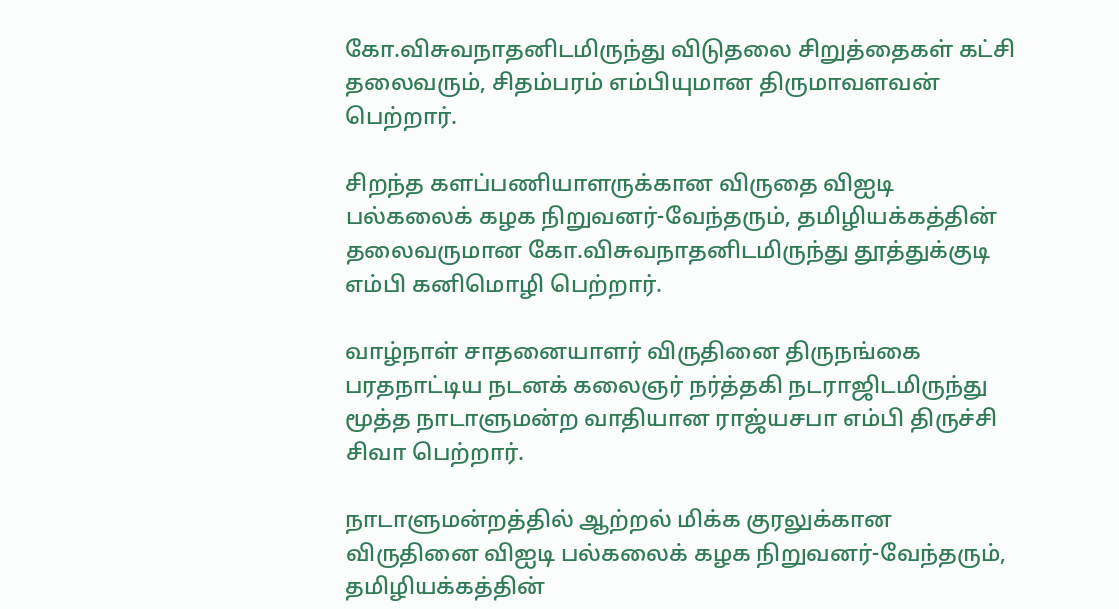கோ.விசுவநாதனிடமிருந்து விடுதலை சிறுத்தைகள் கட்சி தலைவரும், சிதம்பரம் எம்பியுமான திருமாவளவன் பெற்றார்.

சிறந்த களப்பணியாளருக்கான விருதை விஐடி பல்கலைக் கழக நிறுவனர்-வேந்தரும், தமிழியக்கத்தின் தலைவருமான கோ.விசுவநாதனிடமிருந்து தூத்துக்குடி எம்பி கனிமொழி பெற்றார்.

வாழ்நாள் சாதனையாளர் விருதினை திருநங்கை பரதநாட்டிய நடனக் கலைஞர் நர்த்தகி நடராஜிடமிருந்து
மூத்த நாடாளுமன்ற வாதியான ராஜ்யசபா எம்பி திருச்சி சிவா பெற்றார்.

நாடாளுமன்றத்தில் ஆற்றல் மிக்க குரலுக்கான விருதினை விஐடி பல்கலைக் கழக நிறுவனர்-வேந்தரும், தமிழியக்கத்தின்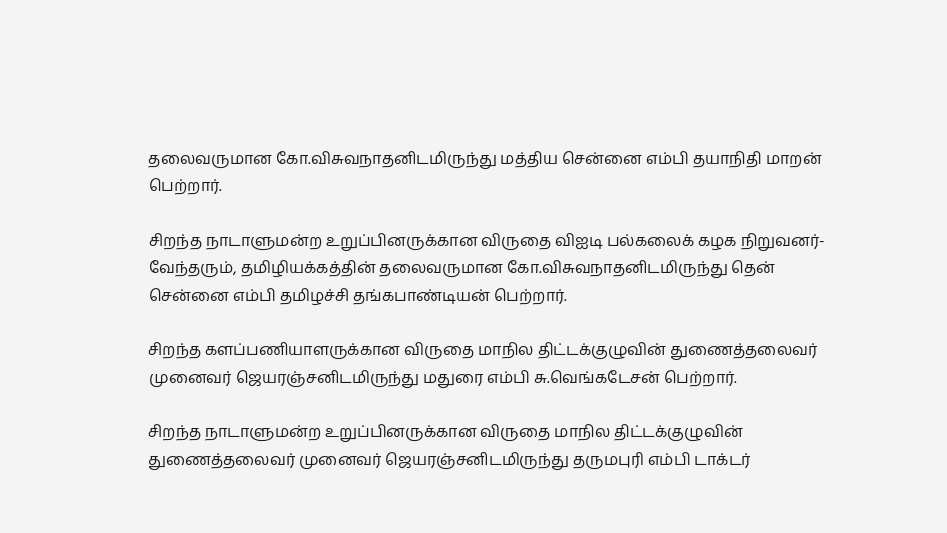தலைவருமான கோ.விசுவநாதனிடமிருந்து மத்திய சென்னை எம்பி தயாநிதி மாறன் பெற்றார்.

சிறந்த நாடாளுமன்ற உறுப்பினருக்கான விருதை விஐடி பல்கலைக் கழக நிறுவனர்-வேந்தரும், தமிழியக்கத்தின் தலைவருமான கோ.விசுவநாதனிடமிருந்து தென் சென்னை எம்பி தமிழச்சி தங்கபாண்டியன் பெற்றார்.

சிறந்த களப்பணியாளருக்கான விருதை மாநில திட்டக்குழுவின் துணைத்தலைவர் முனைவர் ஜெயரஞ்சனிடமிருந்து மதுரை எம்பி சு.வெங்கடேசன் பெற்றார்.

சிறந்த நாடாளுமன்ற உறுப்பினருக்கான விருதை மாநில திட்டக்குழுவின் துணைத்தலைவர் முனைவர் ஜெயரஞ்சனிடமிருந்து தருமபுரி எம்பி டாக்டர்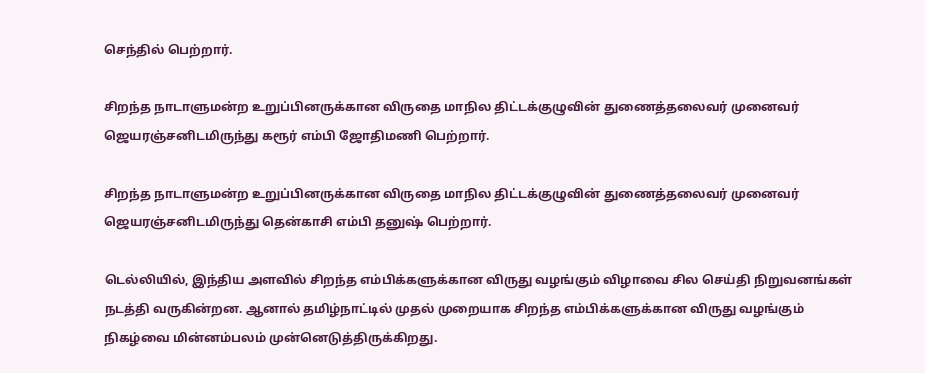செந்தில் பெற்றார்.

சிறந்த நாடாளுமன்ற உறுப்பினருக்கான விருதை மாநில திட்டக்குழுவின் துணைத்தலைவர் முனைவர் ஜெயரஞ்சனிடமிருந்து கரூர் எம்பி ஜோதிமணி பெற்றார்.

சிறந்த நாடாளுமன்ற உறுப்பினருக்கான விருதை மாநில திட்டக்குழுவின் துணைத்தலைவர் முனைவர் ஜெயரஞ்சனிடமிருந்து தென்காசி எம்பி தனுஷ் பெற்றார்.

டெல்லியில், இந்திய அளவில் சிறந்த எம்பிக்களுக்கான விருது வழங்கும் விழாவை சில செய்தி நிறுவனங்கள் நடத்தி வருகின்றன. ஆனால் தமிழ்நாட்டில் முதல் முறையாக சிறந்த எம்பிக்களுக்கான விருது வழங்கும் நிகழ்வை மின்னம்பலம் முன்னெடுத்திருக்கிறது.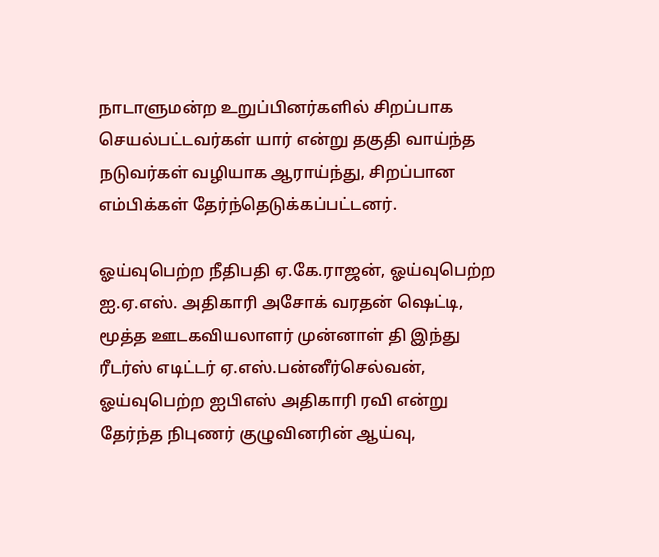நாடாளுமன்ற உறுப்பினர்களில் சிறப்பாக செயல்பட்டவர்கள் யார் என்று தகுதி வாய்ந்த நடுவர்கள் வழியாக ஆராய்ந்து, சிறப்பான எம்பிக்கள் தேர்ந்தெடுக்கப்பட்டனர்.

ஓய்வுபெற்ற நீதிபதி ஏ.கே.ராஜன், ஓய்வுபெற்ற ஐ.ஏ.எஸ். அதிகாரி அசோக் வரதன் ஷெட்டி, மூத்த ஊடகவியலாளர் முன்னாள் தி இந்து ரீடர்ஸ் எடிட்டர் ஏ.எஸ்.பன்னீர்செல்வன், ஓய்வுபெற்ற ஐபிஎஸ் அதிகாரி ரவி என்று தேர்ந்த நிபுணர் குழுவினரின் ஆய்வு,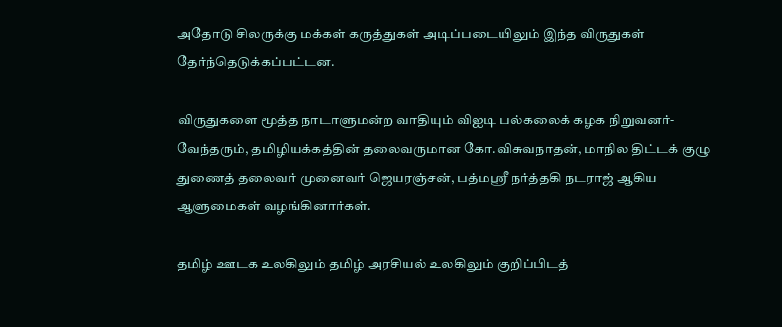அதோடு சிலருக்கு மக்கள் கருத்துகள் அடிப்படையிலும் இந்த விருதுகள் தேர்ந்தெடுக்கப்பட்டன.

விருதுகளை மூத்த நாடாளுமன்ற வாதியும் விஐடி பல்கலைக் கழக நிறுவனர்-வேந்தரும், தமிழியக்கத்தின் தலைவருமான கோ.விசுவநாதன், மாநில திட்டக் குழு துணைத் தலைவர் முனைவர் ஜெயரஞ்சன், பத்மஸ்ரீ நர்த்தகி நடராஜ் ஆகிய ஆளுமைகள் வழங்கினார்கள்.

தமிழ் ஊடக உலகிலும் தமிழ் அரசியல் உலகிலும் குறிப்பிடத்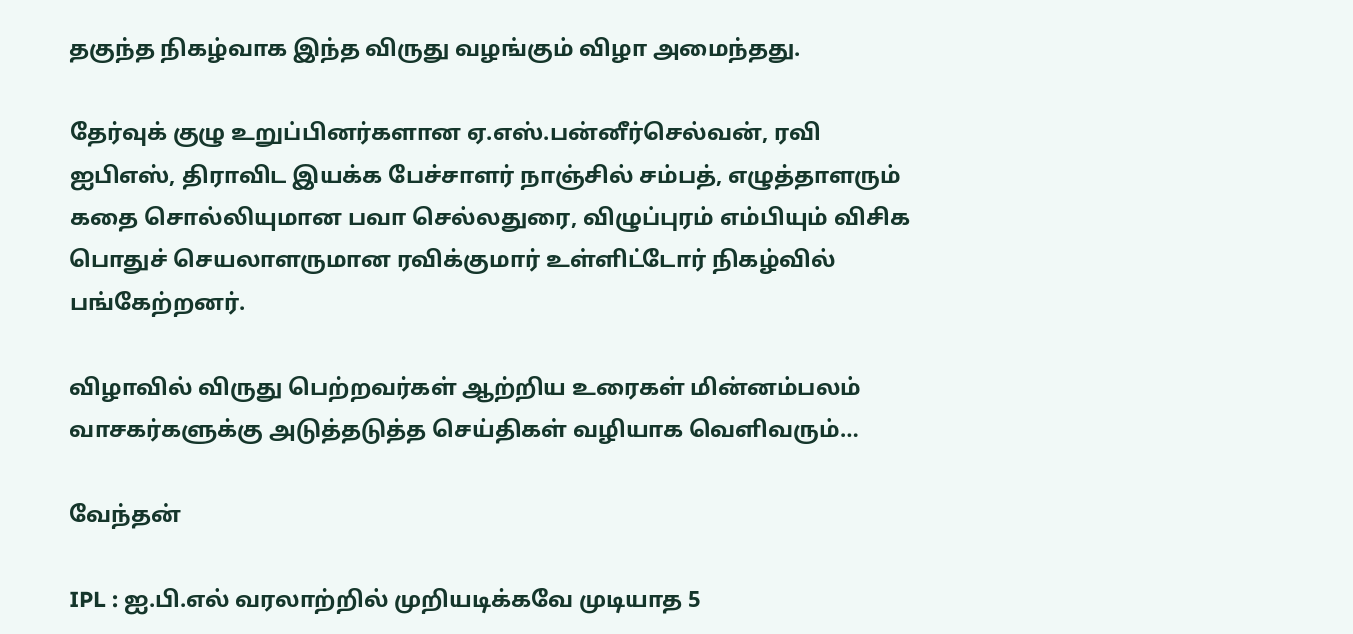தகுந்த நிகழ்வாக இந்த விருது வழங்கும் விழா அமைந்தது.

தேர்வுக் குழு உறுப்பினர்களான ஏ.எஸ்.பன்னீர்செல்வன், ரவி ஐபிஎஸ், திராவிட இயக்க பேச்சாளர் நாஞ்சில் சம்பத், எழுத்தாளரும் கதை சொல்லியுமான பவா செல்லதுரை, விழுப்புரம் எம்பியும் விசிக பொதுச் செயலாளருமான ரவிக்குமார் உள்ளிட்டோர் நிகழ்வில் பங்கேற்றனர்.

விழாவில் விருது பெற்றவர்கள் ஆற்றிய உரைகள் மின்னம்பலம் வாசகர்களுக்கு அடுத்தடுத்த செய்திகள் வழியாக வெளிவரும்…

வேந்தன்

IPL : ஐ.பி.எல் வரலாற்றில் முறியடிக்கவே முடியாத 5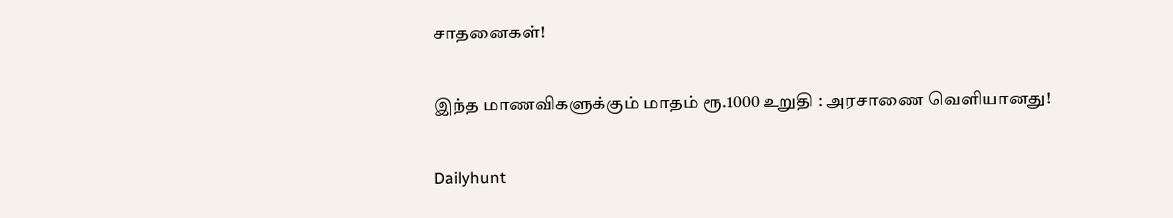சாதனைகள்!

இந்த மாணவிகளுக்கும் மாதம் ரூ.1000 உறுதி : அரசாணை வெளியானது!

Dailyhunt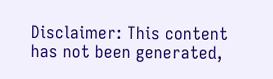Disclaimer: This content has not been generated,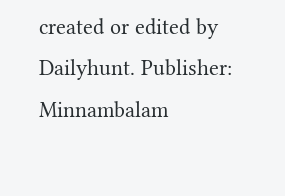created or edited by Dailyhunt. Publisher: Minnambalam